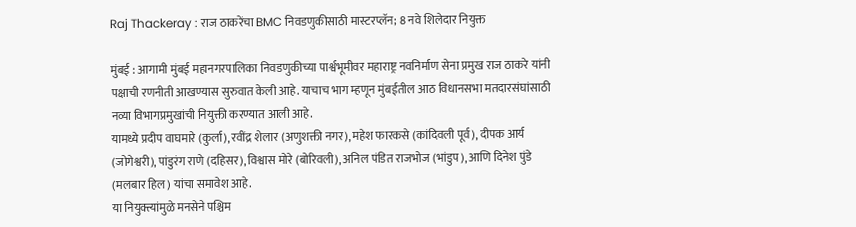Raj Thackeray : राज ठाकरेंचा BMC निवडणुकीसाठी मास्टरप्लॅन; 8 नवे शिलेदार नियुक्त

मुंबई : आगामी मुंबई महानगरपालिका निवडणुकीच्या पार्श्वभूमीवर महाराष्ट्र नवनिर्माण सेना प्रमुख राज ठाकरे यांनी पक्षाची रणनीती आखण्यास सुरुवात केली आहे. याचाच भाग म्हणून मुंबईतील आठ विधानसभा मतदारसंघांसाठी नव्या विभागप्रमुखांची नियुक्ती करण्यात आली आहे.
यामध्ये प्रदीप वाघमारे (कुर्ला), रवींद्र शेलार (अणुशक्ती नगर), महेश फारकसे (कांदिवली पूर्व), दीपक आर्य (जोगेश्वरी), पांडुरंग राणे (दहिसर), विश्वास मोरे (बोरिवली), अनिल पंडित राजभोज (भांडुप), आणि दिनेश पुंडे (मलबार हिल) यांचा समावेश आहे.
या नियुक्त्यांमुळे मनसेने पश्चिम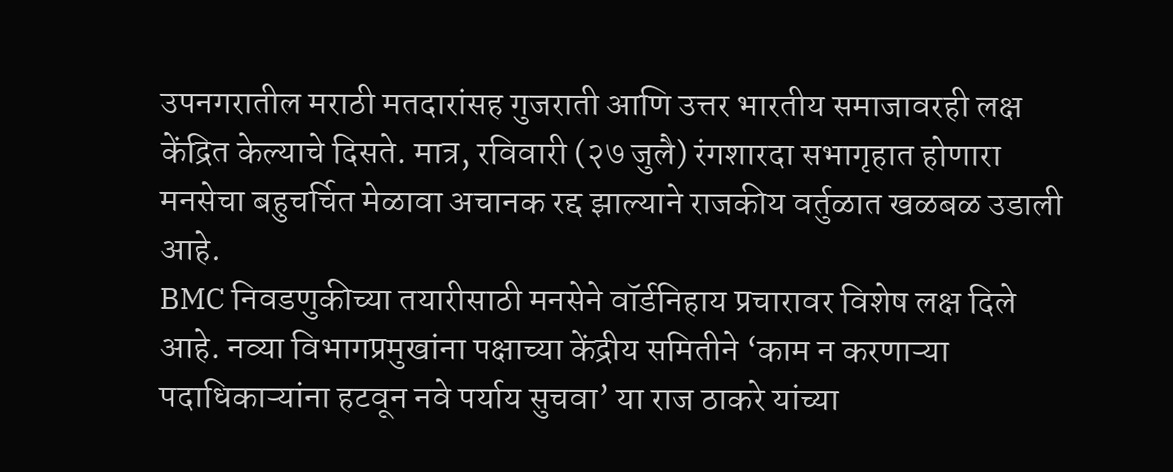उपनगरातील मराठी मतदारांसह गुजराती आणि उत्तर भारतीय समाजावरही लक्ष केंद्रित केल्याचे दिसते. मात्र, रविवारी (२७ जुलै) रंगशारदा सभागृहात होणारा मनसेचा बहुचर्चित मेळावा अचानक रद्द झाल्याने राजकीय वर्तुळात खळबळ उडाली आहे.
BMC निवडणुकीच्या तयारीसाठी मनसेने वॉर्डनिहाय प्रचारावर विशेष लक्ष दिले आहे. नव्या विभागप्रमुखांना पक्षाच्या केंद्रीय समितीने ‘काम न करणाऱ्या पदाधिकाऱ्यांना हटवून नवे पर्याय सुचवा’ या राज ठाकरे यांच्या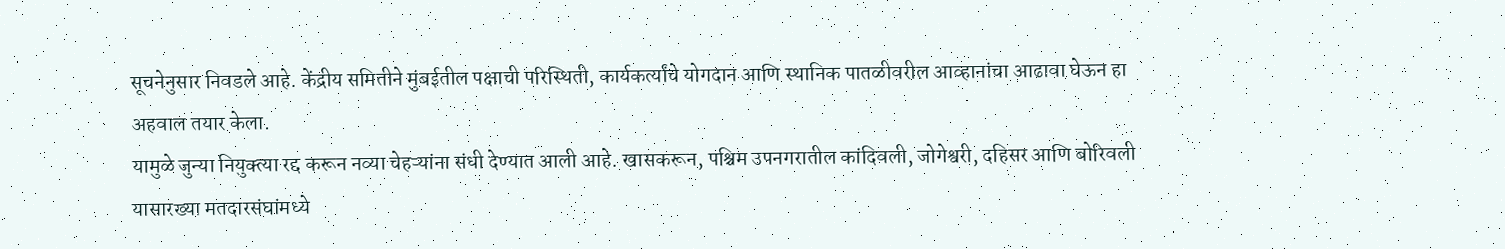सूचनेनुसार निवडले आहे. केंद्रीय समितीने मुंबईतील पक्षाची परिस्थिती, कार्यकर्त्यांचे योगदान आणि स्थानिक पातळीवरील आव्हानांचा आढावा घेऊन हा अहवाल तयार केला.
यामुळे जुन्या नियुक्त्या रद्द करून नव्या चेहऱ्यांना संधी देण्यात आली आहे. खासकरून, पश्चिम उपनगरातील कांदिवली, जोगेश्वरी, दहिसर आणि बोरिवली यासारख्या मतदारसंघांमध्ये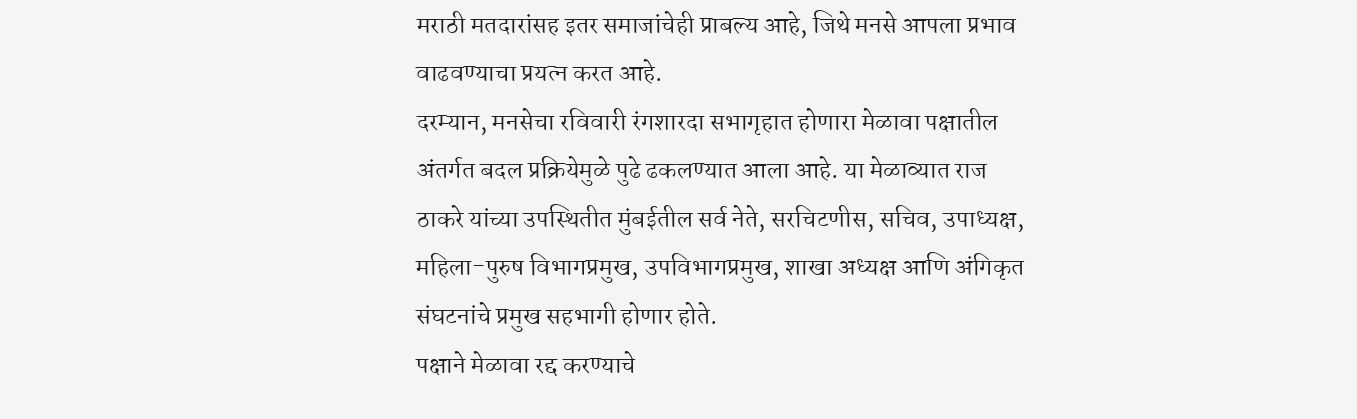मराठी मतदारांसह इतर समाजांचेही प्राबल्य आहे, जिथे मनसे आपला प्रभाव वाढवण्याचा प्रयत्न करत आहे.
दरम्यान, मनसेचा रविवारी रंगशारदा सभागृहात होणारा मेळावा पक्षातील अंतर्गत बदल प्रक्रियेमुळे पुढे ढकलण्यात आला आहे. या मेळाव्यात राज ठाकरे यांच्या उपस्थितीत मुंबईतील सर्व नेते, सरचिटणीस, सचिव, उपाध्यक्ष, महिला-पुरुष विभागप्रमुख, उपविभागप्रमुख, शाखा अध्यक्ष आणि अंगिकृत संघटनांचे प्रमुख सहभागी होणार होते.
पक्षाने मेळावा रद्द करण्याचे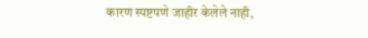कारण स्पष्टपणे जाहीर केलेले नाही,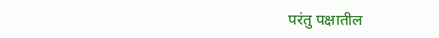परंतु पक्षातील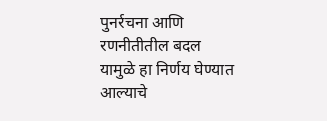पुनर्रचना आणि रणनीतीतील बदल यामुळे हा निर्णय घेण्यात आल्याचे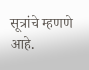सूत्रांचे म्हणणे आहे.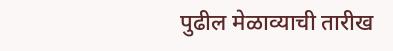पुढील मेळाव्याची तारीख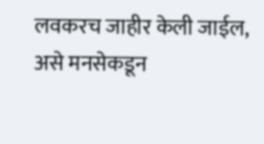लवकरच जाहीर केली जाईल, असे मनसेकडून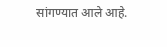सांगण्यात आले आहे.